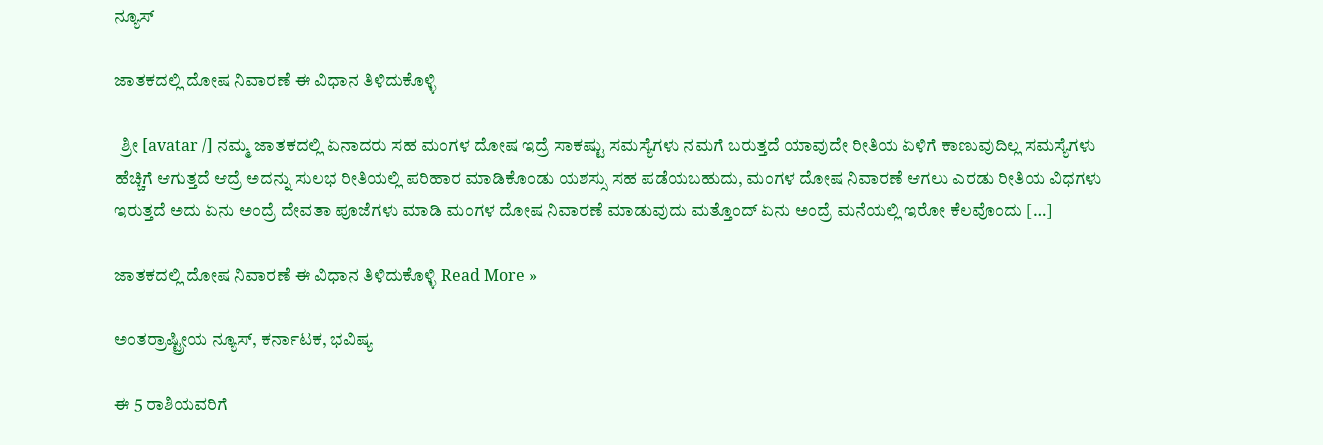ನ್ಯೂಸ್

ಜಾತಕದಲ್ಲಿ ದೋಷ ನಿವಾರಣೆ ಈ ವಿಧಾನ ತಿಳಿದುಕೊಳ್ಳಿ

  ಶ್ರೀ [avatar /] ನಮ್ಮ ಜಾತಕದಲ್ಲಿ ಏನಾದರು ಸಹ ಮಂಗಳ ದೋಷ ಇದ್ರೆ ಸಾಕಷ್ಟು ಸಮಸ್ಯೆಗಳು ನಮಗೆ ಬರುತ್ತದೆ ಯಾವುದೇ ರೀತಿಯ ಏಳಿಗೆ ಕಾಣುವುದಿಲ್ಲ ಸಮಸ್ಯೆಗಳು ಹೆಚ್ಚಿಗೆ ಆಗುತ್ತದೆ ಆದ್ರೆ ಅದನ್ನು ಸುಲಭ ರೀತಿಯಲ್ಲಿ ಪರಿಹಾರ ಮಾಡಿಕೊಂಡು ಯಶಸ್ಸು ಸಹ ಪಡೆಯಬಹುದು, ಮಂಗಳ ದೋಷ ನಿವಾರಣೆ ಆಗಲು ಎರಡು ರೀತಿಯ ವಿಧಗಳು ಇರುತ್ತದೆ ಅದು ಏನು ಅಂದ್ರೆ ದೇವತಾ ಪೂಜೆಗಳು ಮಾಡಿ ಮಂಗಳ ದೋಷ ನಿವಾರಣೆ ಮಾಡುವುದು ಮತ್ತೊಂದ್ ಏನು ಅಂದ್ರೆ ಮನೆಯಲ್ಲಿ ಇರೋ ಕೆಲವೊಂದು […]

ಜಾತಕದಲ್ಲಿ ದೋಷ ನಿವಾರಣೆ ಈ ವಿಧಾನ ತಿಳಿದುಕೊಳ್ಳಿ Read More »

ಅಂತರ್ರಾಷ್ಟ್ರೀಯ ನ್ಯೂಸ್, ಕರ್ನಾಟಕ, ಭವಿಷ್ಯ

ಈ 5 ರಾಶಿಯವರಿಗೆ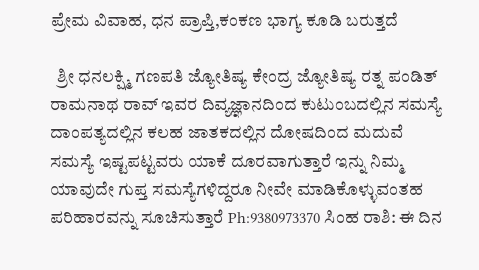ಪ್ರೇಮ ವಿವಾಹ, ಧನ ಪ್ರಾಪ್ತಿ,ಕಂಕಣ ಭಾಗ್ಯ ಕೂಡಿ ಬರುತ್ತದೆ

  ಶ್ರೀ ಧನಲಕ್ಷ್ಮಿ ಗಣಪತಿ ಜ್ಯೋತಿಷ್ಯ ಕೇಂದ್ರ ಜ್ಯೋತಿಷ್ಯ ರತ್ನ ಪಂಡಿತ್ ರಾಮನಾಥ ರಾವ್ ಇವರ ದಿವ್ಯಜ್ಞಾನದಿಂದ ಕುಟುಂಬದಲ್ಲಿನ ಸಮಸ್ಯೆ ದಾಂಪತ್ಯದಲ್ಲಿನ ಕಲಹ ಜಾತಕದಲ್ಲಿನ ದೋಷದಿಂದ ಮದುವೆ ಸಮಸ್ಯೆ ಇಷ್ಟಪಟ್ಟವರು ಯಾಕೆ ದೂರವಾಗುತ್ತಾರೆ ಇನ್ನು ನಿಮ್ಮ ಯಾವುದೇ ಗುಪ್ತ ಸಮಸ್ಯೆಗಳಿದ್ದರೂ ನೀವೇ ಮಾಡಿಕೊಳ್ಳುವಂತಹ ಪರಿಹಾರವನ್ನು ಸೂಚಿಸುತ್ತಾರೆ Ph:9380973370 ಸಿಂಹ ರಾಶಿ: ಈ ದಿನ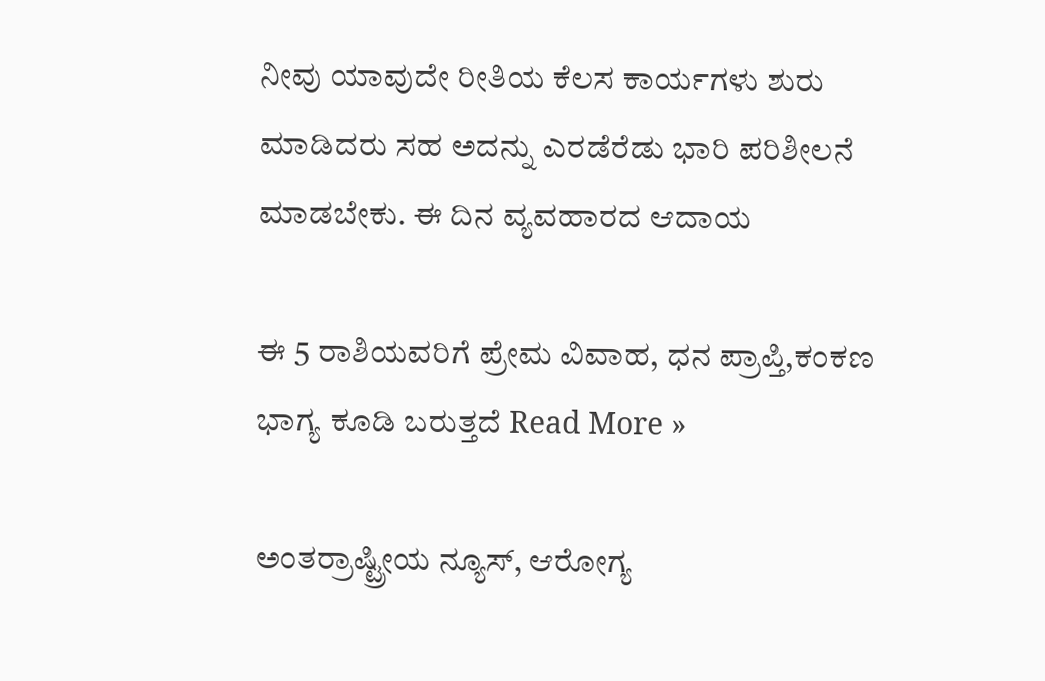ನೀವು ಯಾವುದೇ ರೀತಿಯ ಕೆಲಸ ಕಾರ್ಯಗಳು ಶುರು ಮಾಡಿದರು ಸಹ ಅದನ್ನು ಎರಡೆರೆಡು ಭಾರಿ ಪರಿಶೀಲನೆ ಮಾಡಬೇಕು. ಈ ದಿನ ವ್ಯವಹಾರದ ಆದಾಯ

ಈ 5 ರಾಶಿಯವರಿಗೆ ಪ್ರೇಮ ವಿವಾಹ, ಧನ ಪ್ರಾಪ್ತಿ,ಕಂಕಣ ಭಾಗ್ಯ ಕೂಡಿ ಬರುತ್ತದೆ Read More »

ಅಂತರ್ರಾಷ್ಟ್ರೀಯ ನ್ಯೂಸ್, ಆರೋಗ್ಯ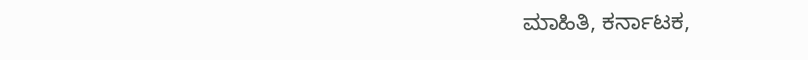ಮಾಹಿತಿ, ಕರ್ನಾಟಕ,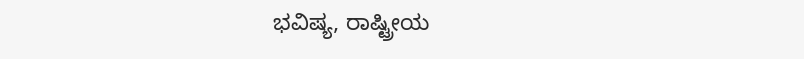ಭವಿಷ್ಯ, ರಾಷ್ಟ್ರೀಯ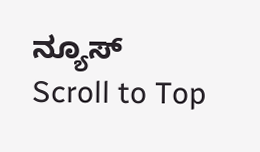ನ್ಯೂಸ್
Scroll to Top